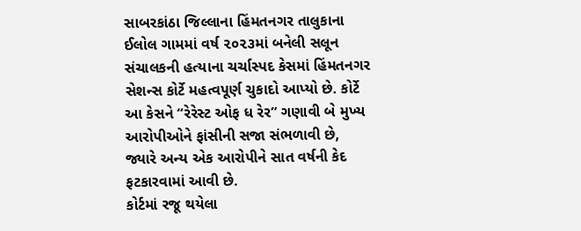સાબરકાંઠા જિલ્લાના હિંમતનગર તાલુકાના ઈલોલ ગામમાં વર્ષ ૨૦૨૩માં બનેલી સલૂન સંચાલકની હત્યાના ચર્ચાસ્પદ કેસમાં હિંમતનગર સેશન્સ કોર્ટે મહત્વપૂર્ણ ચુકાદો આપ્યો છે. કોર્ટે આ કેસને “રેરેસ્ટ ઓફ ધ રેર” ગણાવી બે મુખ્ય આરોપીઓને ફાંસીની સજા સંભળાવી છે, જ્યારે અન્ય એક આરોપીને સાત વર્ષની કેદ ફટકારવામાં આવી છે.
કોર્ટમાં રજૂ થયેલા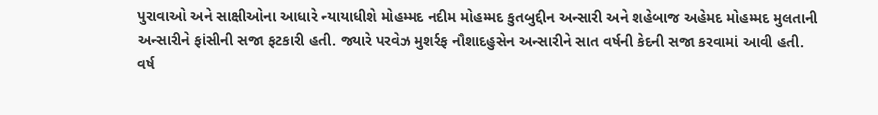પુરાવાઓ અને સાક્ષીઓના આધારે ન્યાયાધીશે મોહમ્મદ નદીમ મોહમ્મદ કુતબુદ્દીન અન્સારી અને શહેબાજ અહેમદ મોહમ્મદ મુલતાની અન્સારીને ફાંસીની સજા ફટકારી હતી. જ્યારે પરવેઝ મુશર્રફ નૌશાદહુસેન અન્સારીને સાત વર્ષની કેદની સજા કરવામાં આવી હતી.
વર્ષ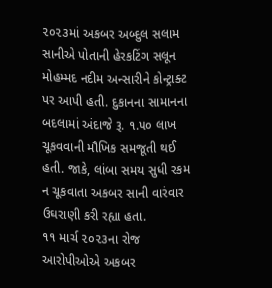૨૦૨૩માં અકબર અબ્દુલ સલામ સાનીએ પોતાની હેરકટિંગ સલૂન મોહમ્મદ નદીમ અન્સારીને કોન્ટ્રાક્ટ પર આપી હતી. દુકાનના સામાનના બદલામાં અંદાજે રૂ. ૧.૫૦ લાખ ચૂકવવાની મૌખિક સમજૂતી થઈ હતી. જાકે, લાંબા સમય સુધી રકમ ન ચૂકવાતા અકબર સાની વારંવાર ઉઘરાણી કરી રહ્યા હતા.
૧૧ માર્ચ ૨૦૨૩ના રોજ આરોપીઓએ અકબર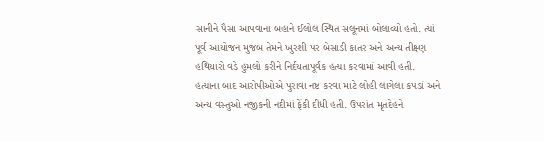સાનીને પૈસા આપવાના બહાને ઈલોલ સ્થિત સલૂનમાં બોલાવ્યો હતો. ત્યાં પૂર્વ આયોજન મુજબ તેમને ખુરશી પર બેસાડી કાતર અને અન્ય તીક્ષ્ણ હથિયારો વડે હુમલો કરીને નિર્દયતાપૂર્વક હત્યા કરવામાં આવી હતી.
હત્યાના બાદ આરોપીઓએ પુરાવા નષ્ટ કરવા માટે લોહી લાગેલા કપડાં અને અન્ય વસ્તુઓ નજીકની નદીમાં ફેંકી દીધી હતી. ઉપરાંત મૃતદેહને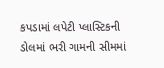કપડામાં લપેટી પ્લાસ્ટિકની ડોલમાં ભરી ગામની સીમમાં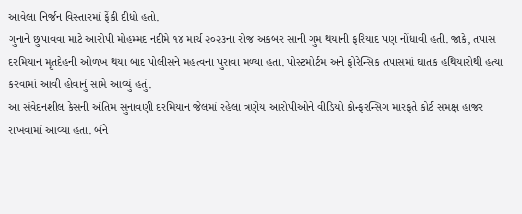આવેલા નિર્જન વિસ્તારમાં ફેંકી દીધો હતો.
ગુનાને છુપાવવા માટે આરોપી મોહમ્મદ નદીમે ૧૪ માર્ચ ૨૦૨૩ના રોજ અકબર સાની ગુમ થયાની ફરિયાદ પણ નોંધાવી હતી. જાકે, તપાસ દરમિયાન મૃતદેહની ઓળખ થયા બાદ પોલીસને મહત્વના પુરાવા મળ્યા હતા. પોસ્ટમોર્ટમ અને ફોરેન્સિક તપાસમાં ઘાતક હથિયારોથી હત્યા કરવામાં આવી હોવાનું સામે આવ્યું હતું.
આ સંવેદનશીલ કેસની અંતિમ સુનાવણી દરમિયાન જેલમાં રહેલા ત્રણેય આરોપીઓને વીડિયો કોન્ફરન્સિગ મારફતે કોર્ટ સમક્ષ હાજર રાખવામાં આવ્યા હતા. બંને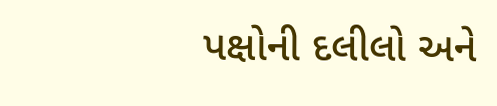પક્ષોની દલીલો અને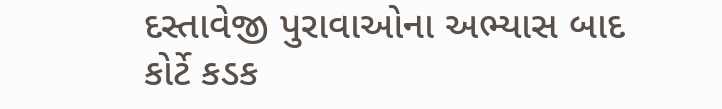દસ્તાવેજી પુરાવાઓના અભ્યાસ બાદ કોર્ટે કડક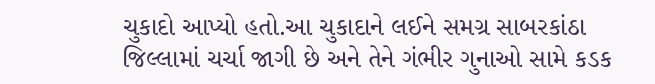ચુકાદો આપ્યો હતો.આ ચુકાદાને લઈને સમગ્ર સાબરકાંઠા જિલ્લામાં ચર્ચા જાગી છે અને તેને ગંભીર ગુનાઓ સામે કડક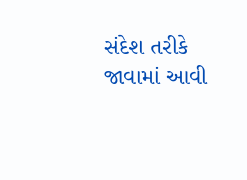સંદેશ તરીકે જાવામાં આવી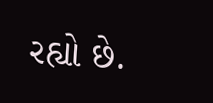રહ્યો છે.